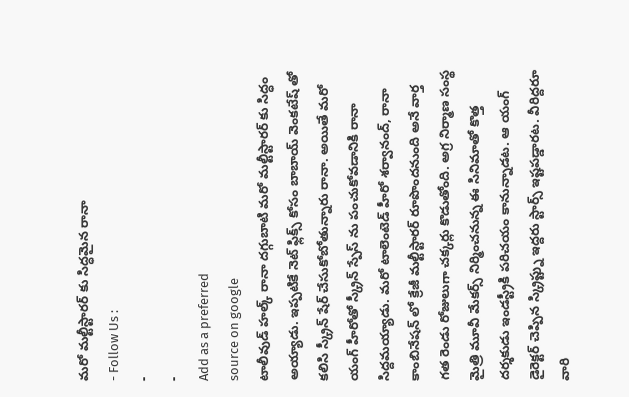మరో మల్టీస్టారర్ కు సిద్ధమైన రానా
- Follow Us :
-
-
Add as a preferred
source on google
టాలీవుడ్ హల్క్ రానా దగ్గుబాటి మరో మల్టీస్టారర్ కు సిద్ధం అయ్యాడు. ఇప్పటికే నెట్ ఫ్లిక్స్ కోసం బాబాయ్ వెంకటేష్ తో కలిసి స్క్రీన్ షేర్ చేసుకోబోతున్నారు రానా. అయితే మరో యంగ్ హీరోతో స్క్రీన్ స్పేస్ ను పంచుకోవడానికి రానా సిద్దమయ్యాడు. మరో టాలెంటెడ్ హీరో శర్వానంద్, రానా కాంబినేషన్ లో క్రేజీ మల్టీస్టారర్ రూపొందనుంది అనే వార్త గత రెండు రోజులుగా చక్కర్లు కొడుతోంది. అగ్ర నిర్మాణ సంస్థ మైత్రి మూవీ మేకర్స్ నిర్మించనున్న ఈ సినిమాతో కొత్త దర్శకుడు ఇండస్ట్రీకి పరిచయం కానున్నాడట. ఆ యంగ్ డైరెక్టర్ చెప్పిన స్క్రిప్ట్ను ఇద్దరు స్టార్స్ ఇష్టపడ్డారట. వీరిద్దరూ వారి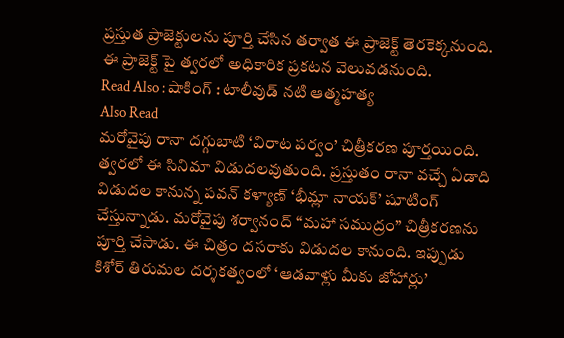ప్రస్తుత ప్రాజెక్టులను పూర్తి చేసిన తర్వాత ఈ ప్రాజెక్ట్ తెరకెక్కనుంది. ఈ ప్రాజెక్ట్ పై త్వరలో అధికారిక ప్రకటన వెలువడనుంది.
Read Also : షాకింగ్ : టాలీవుడ్ నటి ఆత్మహత్య
Also Read
మరోవైపు రానా దగ్గుబాటి ‘విరాట పర్వం’ చిత్రీకరణ పూర్తయింది. త్వరలో ఈ సినిమా విడుదలవుతుంది. ప్రస్తుతం రానా వచ్చే ఏడాది విడుదల కానున్న పవన్ కళ్యాణ్ ‘భీమ్లా నాయక్’ షూటింగ్ చేస్తున్నాడు. మరోవైపు శర్వానంద్ “మహా సముద్రం” చిత్రీకరణను పూర్తి చేసాడు. ఈ చిత్రం దసరాకు విడుదల కానుంది. ఇప్పుడు కిశోర్ తిరుమల దర్శకత్వంలో ‘ఆడవాళ్లు మీకు జోహార్లు’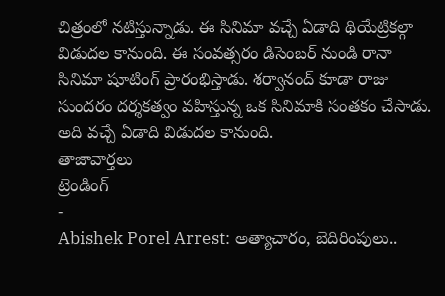చిత్రంలో నటిస్తున్నాడు. ఈ సినిమా వచ్చే ఏడాది థియేట్రికల్గా విడుదల కానుంది. ఈ సంవత్సరం డిసెంబర్ నుండి రానా సినిమా షూటింగ్ ప్రారంభిస్తాడు. శర్వానంద్ కూడా రాజు సుందరం దర్శకత్వం వహిస్తున్న ఒక సినిమాకి సంతకం చేసాడు. అది వచ్చే ఏడాది విడుదల కానుంది.
తాజావార్తలు
ట్రెండింగ్
-
Abishek Porel Arrest: అత్యాచారం, బెదిరింపులు..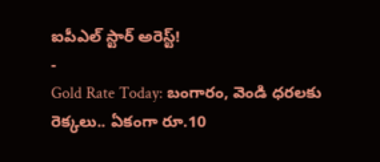ఐపీఎల్ స్టార్ అరెస్ట్!
-
Gold Rate Today: బంగారం, వెండి ధరలకు రెక్కలు.. ఏకంగా రూ.10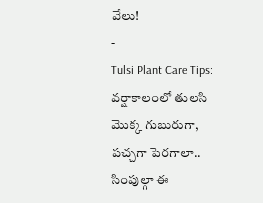వేలు!
-
Tulsi Plant Care Tips: వర్షాకాలంలో తులసి మొక్క గుబురుగా, పచ్చగా పెరగాలా.. సింపుల్గా ఈ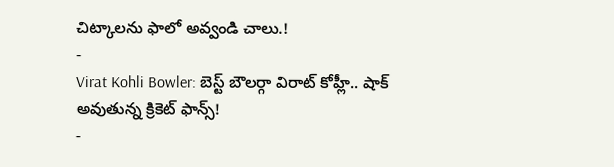చిట్కాలను ఫాలో అవ్వండి చాలు.!
-
Virat Kohli Bowler: బెస్ట్ బౌలర్గా విరాట్ కోహ్లీ.. షాక్ అవుతున్న క్రికెట్ ఫాన్స్!
-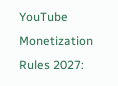YouTube Monetization Rules 2027: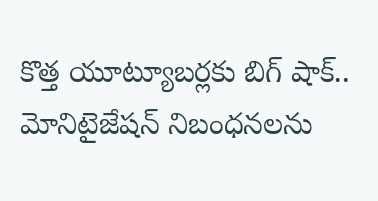కొత్త యూట్యూబర్లకు బిగ్ షాక్.. మోనిటైజేషన్ నిబంధనలను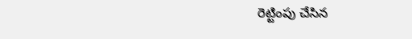రెట్టింపు చేసిన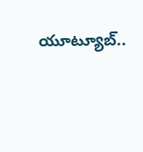యూట్యూబ్..